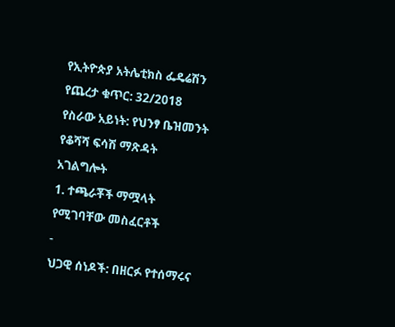የኢትዮጵያ አትሌቲክስ ፌዴሬሽን
የጨረታ ቁጥር: 32/2018
የስራው አይነት: የህንፃ ቤዝመንት የቆሻሻ ፍሳሽ ማጽዳት አገልግሎት
1. ተጫራቾች ማሟላት የሚገባቸው መስፈርቶች
-
ህጋዊ ሰነዶች: በዘርፉ የተሰማሩና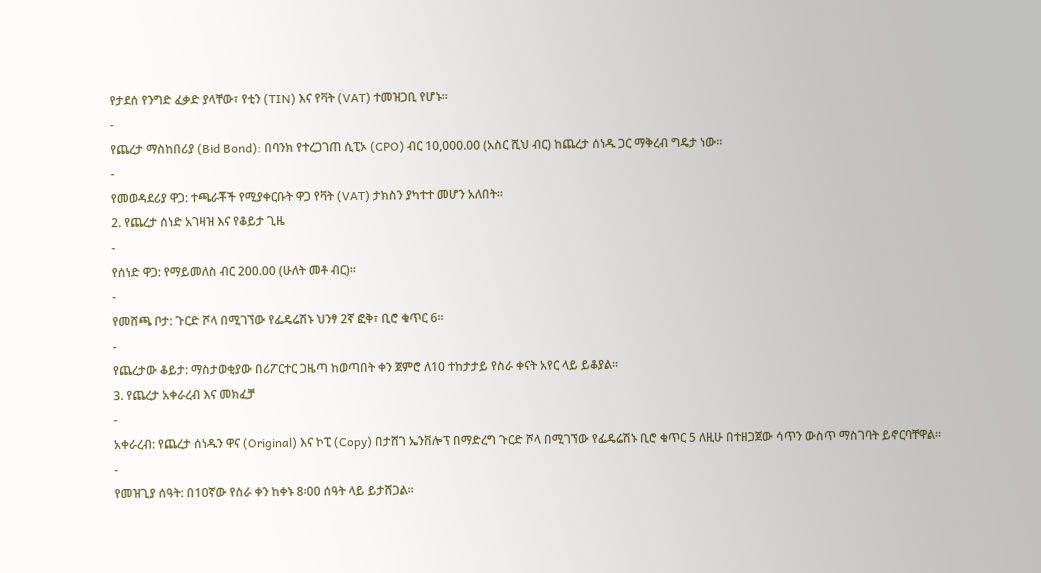የታደሰ የንግድ ፈቃድ ያላቸው፣ የቲን (TIN) እና የቫት (VAT) ተመዝጋቢ የሆኑ።
-
የጨረታ ማስከበሪያ (Bid Bond): በባንክ የተረጋገጠ ሲፒኦ (CPO) ብር 10,000.00 (አስር ሺህ ብር) ከጨረታ ሰነዱ ጋር ማቅረብ ግዴታ ነው።
-
የመወዳደሪያ ዋጋ: ተጫራቾች የሚያቀርቡት ዋጋ የቫት (VAT) ታክስን ያካተተ መሆን አለበት።
2. የጨረታ ሰነድ አገዛዝ እና የቆይታ ጊዜ
-
የሰነድ ዋጋ: የማይመለስ ብር 200.00 (ሁለት መቶ ብር)።
-
የመሸጫ ቦታ: ጉርድ ሾላ በሚገኘው የፌዴሬሽኑ ህንፃ 2ኛ ፎቅ፣ ቢሮ ቁጥር 6።
-
የጨረታው ቆይታ: ማስታወቂያው በሪፖርተር ጋዜጣ ከወጣበት ቀን ጀምሮ ለ10 ተከታታይ የስራ ቀናት አየር ላይ ይቆያል።
3. የጨረታ አቀራረብ እና መክፈቻ
-
አቀራረብ: የጨረታ ሰነዱን ዋና (Original) እና ኮፒ (Copy) በታሸገ ኤንቨሎፕ በማድረግ ጉርድ ሾላ በሚገኘው የፌዴሬሽኑ ቢሮ ቁጥር 5 ለዚሁ በተዘጋጀው ሳጥን ውስጥ ማስገባት ይኖርባቸዋል።
-
የመዝጊያ ሰዓት: በ10ኛው የስራ ቀን ከቀኑ 8፡00 ሰዓት ላይ ይታሸጋል።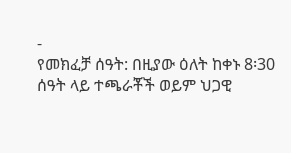-
የመክፈቻ ሰዓት: በዚያው ዕለት ከቀኑ 8፡30 ሰዓት ላይ ተጫራቾች ወይም ህጋዊ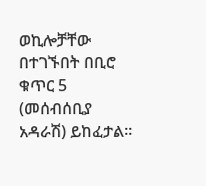ወኪሎቻቸው በተገኙበት በቢሮ ቁጥር 5 (መሰብሰቢያ አዳራሽ) ይከፈታል።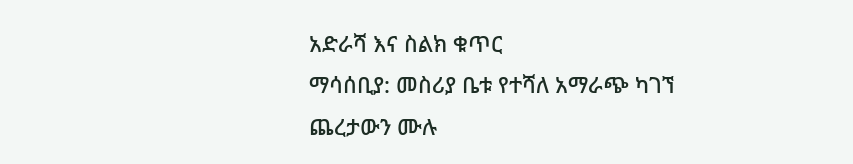አድራሻ እና ስልክ ቁጥር
ማሳሰቢያ: መስሪያ ቤቱ የተሻለ አማራጭ ካገኘ ጨረታውን ሙሉ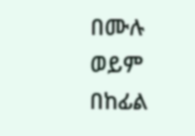በሙሉ ወይም በከፊል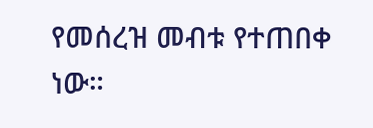የመሰረዝ መብቱ የተጠበቀ ነው።